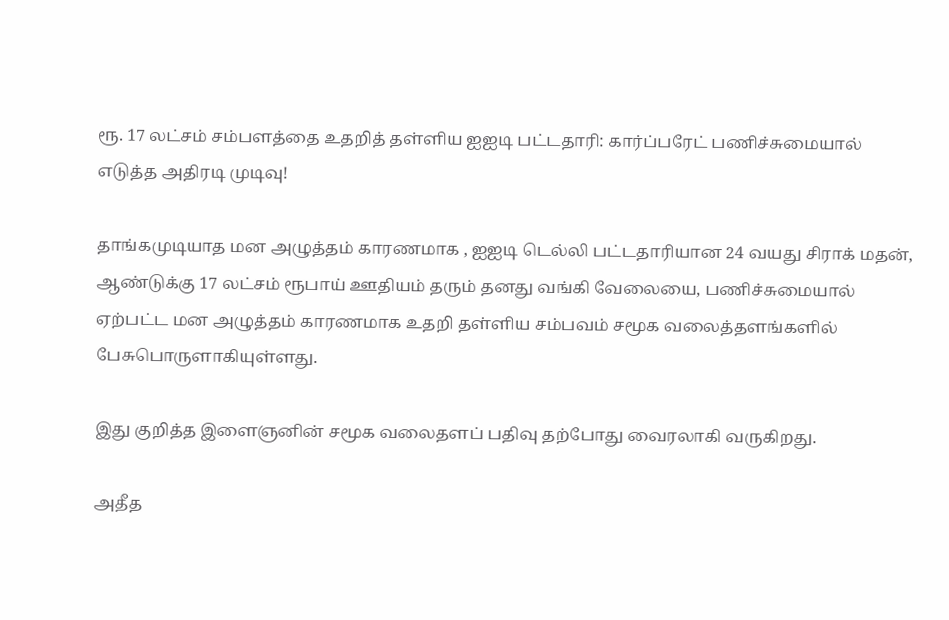ரூ. 17 லட்சம் சம்பளத்தை உதறித் தள்ளிய ஐஐடி பட்டதாரி: கார்ப்பரேட் பணிச்சுமையால் எடுத்த அதிரடி முடிவு!

தாங்கமுடியாத மன அழுத்தம் காரணமாக , ஐஐடி டெல்லி பட்டதாரியான 24 வயது சிராக் மதன், ஆண்டுக்கு 17 லட்சம் ரூபாய் ஊதியம் தரும் தனது வங்கி வேலையை, பணிச்சுமையால் ஏற்பட்ட மன அழுத்தம் காரணமாக உதறி தள்ளிய சம்பவம் சமூக வலைத்தளங்களில் பேசுபொருளாகியுள்ளது.

இது குறித்த இளைஞனின் சமூக வலைதளப் பதிவு தற்போது வைரலாகி வருகிறது.

அதீத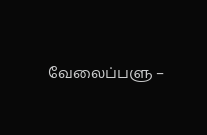வேலைப்பளு –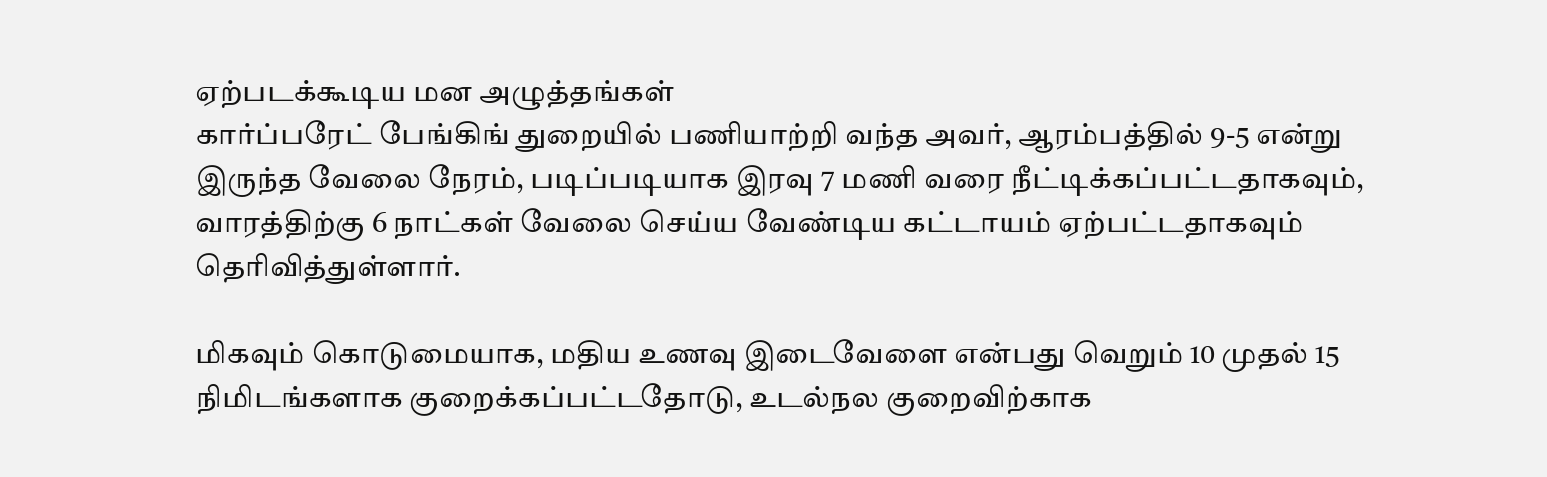ஏற்படக்கூடிய மன அழுத்தங்கள்
கார்ப்பரேட் பேங்கிங் துறையில் பணியாற்றி வந்த அவர், ஆரம்பத்தில் 9-5 என்று இருந்த வேலை நேரம், படிப்படியாக இரவு 7 மணி வரை நீட்டிக்கப்பட்டதாகவும், வாரத்திற்கு 6 நாட்கள் வேலை செய்ய வேண்டிய கட்டாயம் ஏற்பட்டதாகவும் தெரிவித்துள்ளார்.

மிகவும் கொடுமையாக, மதிய உணவு இடைவேளை என்பது வெறும் 10 முதல் 15 நிமிடங்களாக குறைக்கப்பட்டதோடு, உடல்நல குறைவிற்காக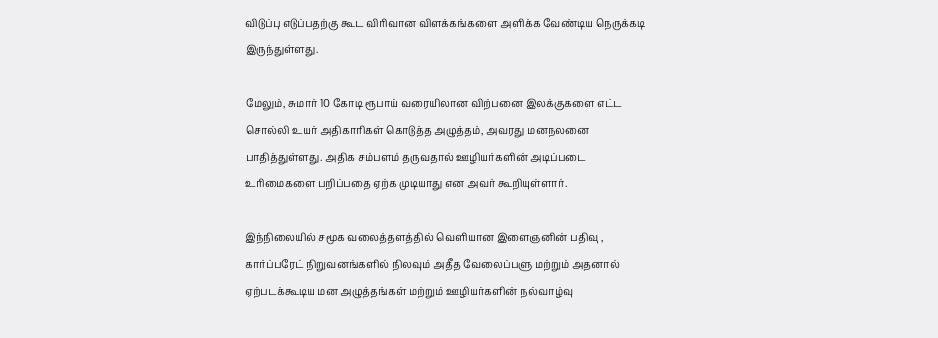விடுப்பு எடுப்பதற்கு கூட விரிவான விளக்கங்களை அளிக்க வேண்டிய நெருக்கடி இருந்துள்ளது.

மேலும், சுமார் 10 கோடி ரூபாய் வரையிலான விற்பனை இலக்குகளை எட்ட சொல்லி உயர் அதிகாரிகள் கொடுத்த அழுத்தம், அவரது மனநலனை பாதித்துள்ளது. அதிக சம்பளம் தருவதால் ஊழியர்களின் அடிப்படை உரிமைகளை பறிப்பதை ஏற்க முடியாது என அவர் கூறியுள்ளார்.

இந்நிலையில் சமூக வலைத்தளத்தில் வெளியான இளைஞனின் பதிவு , கார்ப்பரேட் நிறுவனங்களில் நிலவும் அதீத வேலைப்பளு மற்றும் அதனால் ஏற்படக்கூடிய மன அழுத்தங்கள் மற்றும் ஊழியர்களின் நல்வாழ்வு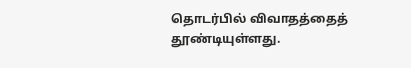தொடர்பில் விவாதத்தைத் தூண்டியுள்ளது.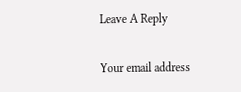Leave A Reply

Your email address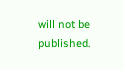will not be published.